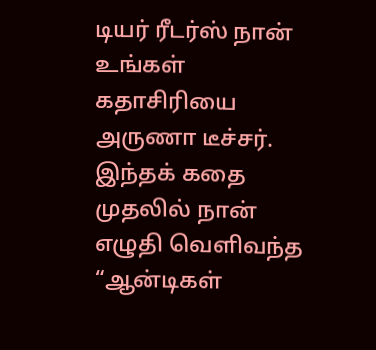டியர் ரீடர்ஸ் நான் உங்கள் கதாசிரியை அருணா டீச்சர். இந்தக் கதை முதலில் நான் எழுதி வெளிவந்த “ஆன்டிகள்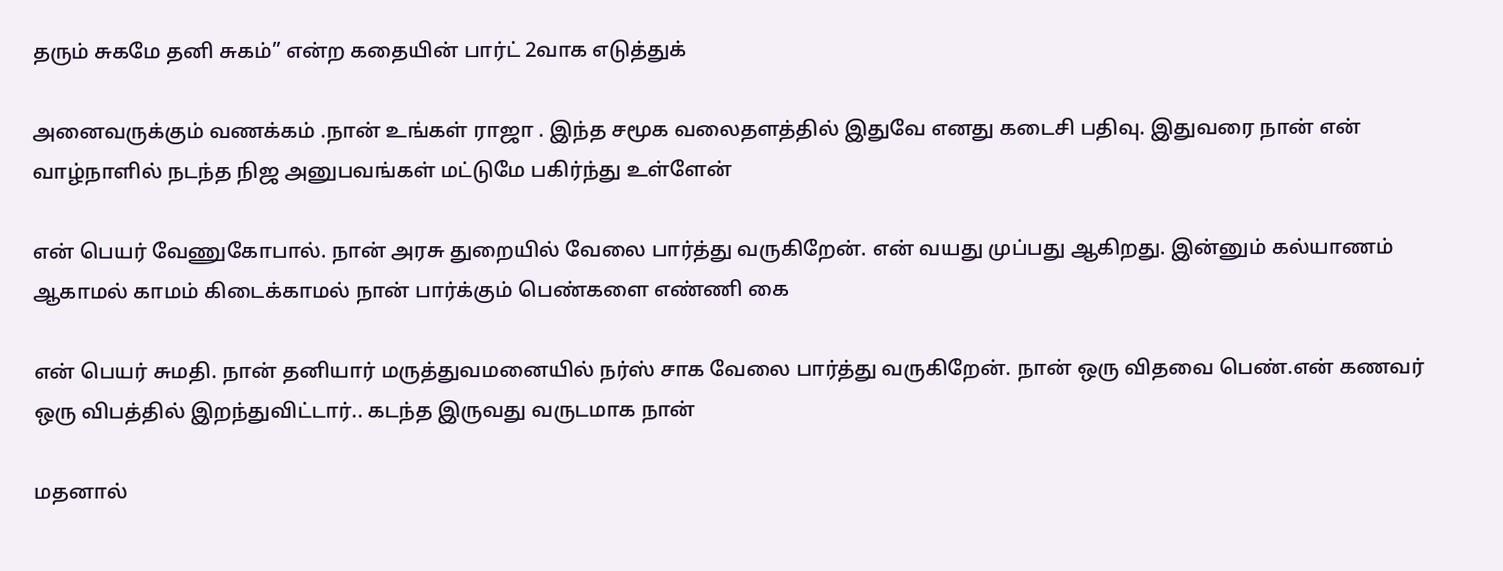தரும் சுகமே தனி சுகம்” என்ற கதையின் பார்ட் 2வாக எடுத்துக்

அனைவருக்கும் வணக்கம் .நான் உங்கள் ராஜா . இந்த சமூக வலைதளத்தில் இதுவே எனது கடைசி பதிவு. இதுவரை நான் என் வாழ்நாளில் நடந்த நிஜ அனுபவங்கள் மட்டுமே பகிர்ந்து உள்ளேன்

என் பெயர் வேணுகோபால். நான் அரசு துறையில் வேலை பார்த்து வருகிறேன். என் வயது முப்பது ஆகிறது. இன்னும் கல்யாணம் ஆகாமல் காமம் கிடைக்காமல் நான் பார்க்கும் பெண்களை எண்ணி கை

என் பெயர் சுமதி. நான் தனியார் மருத்துவமனையில் நர்ஸ் சாக வேலை பார்த்து வருகிறேன். நான் ஒரு விதவை பெண்.என் கணவர் ஒரு விபத்தில் இறந்துவிட்டார்.. கடந்த இருவது வருடமாக நான்

மதனால்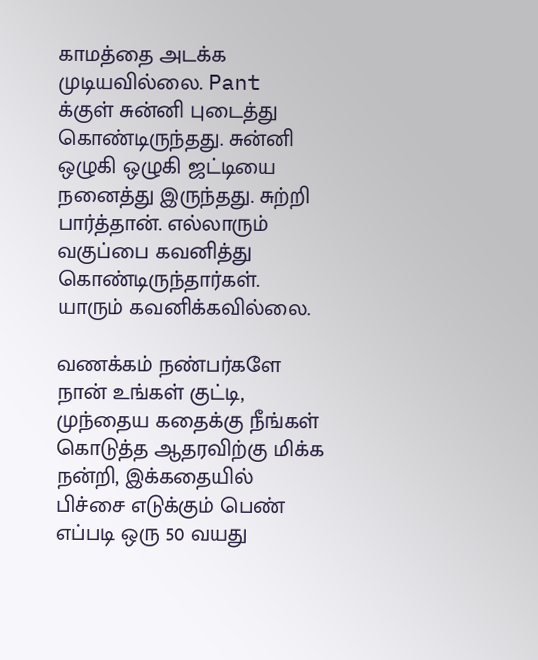காமத்தை அடக்க முடியவில்லை. Pant க்குள் சுன்னி புடைத்து கொண்டிருந்தது. சுன்னி ஒழுகி ஒழுகி ஜட்டியை நனைத்து இருந்தது. சுற்றி பார்த்தான். எல்லாரும் வகுப்பை கவனித்து கொண்டிருந்தார்கள். யாரும் கவனிக்கவில்லை.

வணக்கம் நண்பர்களே நான் உங்கள் குட்டி, முந்தைய கதைக்கு நீங்கள் கொடுத்த ஆதரவிற்கு மிக்க நன்றி, இக்கதையில் பிச்சை எடுக்கும் பெண் எப்படி ஒரு 50 வயது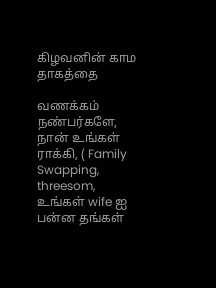கிழவனின் காம தாகத்தை

வணக்கம் நண்பர்களே, நான் உங்கள் ராக்கி, ( Family Swapping, threesom, உங்கள் wife ஐ பன்ன தங்கள்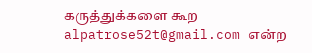கருத்துக்களை கூற alpatrose52t@gmail.com என்ற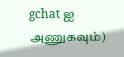gchat ஐ அணுகவும்)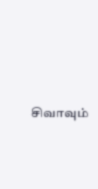சிவாவும்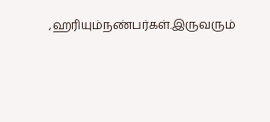,ஹரியும்நண்பர்கள்.இருவரும்